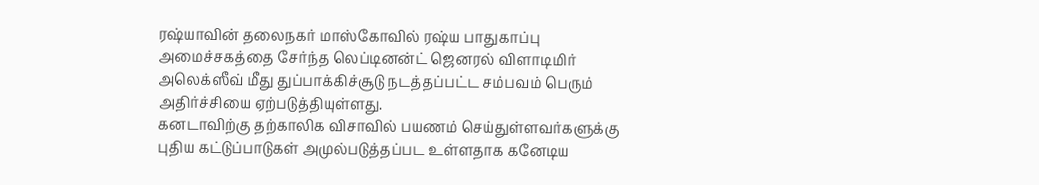ரஷ்யாவின் தலைநகர் மாஸ்கோவில் ரஷ்ய பாதுகாப்பு அமைச்சகத்தை சேர்ந்த லெப்டினன்ட் ஜெனரல் விளாடிமிர் அலெக்ஸீவ் மீது துப்பாக்கிச்சூடு நடத்தப்பட்ட சம்பவம் பெரும் அதிர்ச்சியை ஏற்படுத்தியுள்ளது.
கனடாவிற்கு தற்காலிக விசாவில் பயணம் செய்துள்ளவர்களுக்கு புதிய கட்டுப்பாடுகள் அமுல்படுத்தப்பட உள்ளதாக கனேடிய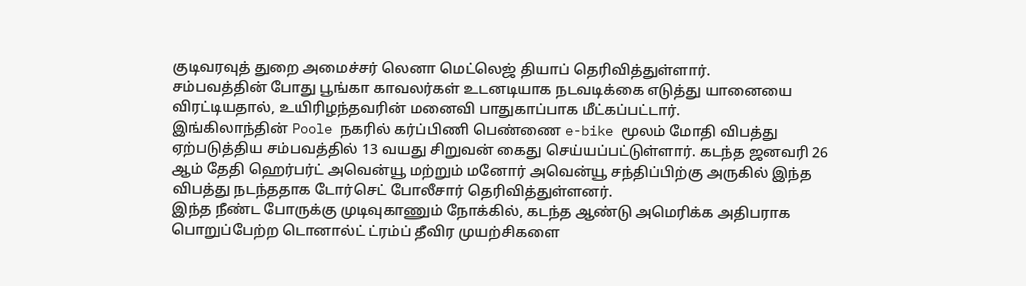குடிவரவுத் துறை அமைச்சர் லெனா மெட்லெஜ் தியாப் தெரிவித்துள்ளார்.
சம்பவத்தின் போது பூங்கா காவலர்கள் உடனடியாக நடவடிக்கை எடுத்து யானையை விரட்டியதால், உயிரிழந்தவரின் மனைவி பாதுகாப்பாக மீட்கப்பட்டார்.
இங்கிலாந்தின் Poole நகரில் கர்ப்பிணி பெண்ணை e-bike மூலம் மோதி விபத்து ஏற்படுத்திய சம்பவத்தில் 13 வயது சிறுவன் கைது செய்யப்பட்டுள்ளார். கடந்த ஜனவரி 26 ஆம் தேதி ஹெர்பர்ட் அவென்யூ மற்றும் மனோர் அவென்யூ சந்திப்பிற்கு அருகில் இந்த விபத்து நடந்ததாக டோர்செட் போலீசார் தெரிவித்துள்ளனர்.
இந்த நீண்ட போருக்கு முடிவுகாணும் நோக்கில், கடந்த ஆண்டு அமெரிக்க அதிபராக பொறுப்பேற்ற டொனால்ட் ட்ரம்ப் தீவிர முயற்சிகளை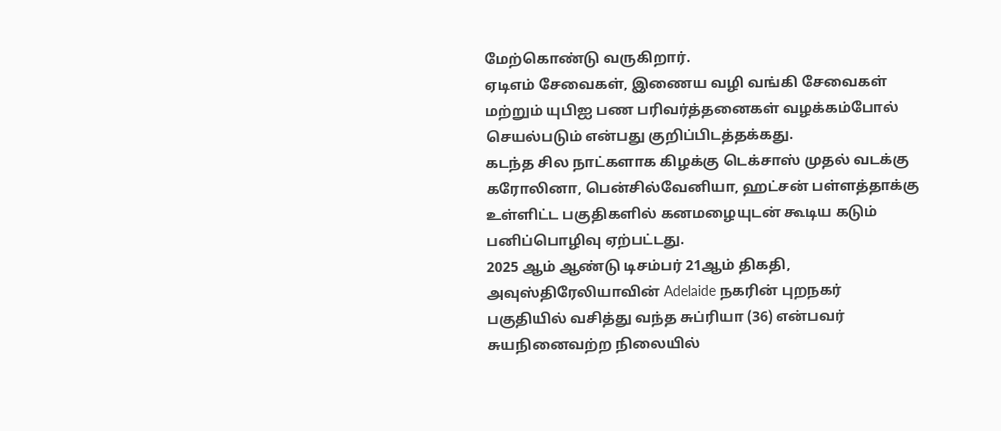மேற்கொண்டு வருகிறார்.
ஏடிஎம் சேவைகள், இணைய வழி வங்கி சேவைகள் மற்றும் யுபிஐ பண பரிவர்த்தனைகள் வழக்கம்போல் செயல்படும் என்பது குறிப்பிடத்தக்கது.
கடந்த சில நாட்களாக கிழக்கு டெக்சாஸ் முதல் வடக்கு கரோலினா, பென்சில்வேனியா, ஹட்சன் பள்ளத்தாக்கு உள்ளிட்ட பகுதிகளில் கனமழையுடன் கூடிய கடும் பனிப்பொழிவு ஏற்பட்டது.
2025 ஆம் ஆண்டு டிசம்பர் 21ஆம் திகதி, அவுஸ்திரேலியாவின் Adelaide நகரின் புறநகர் பகுதியில் வசித்து வந்த சுப்ரியா (36) என்பவர் சுயநினைவற்ற நிலையில்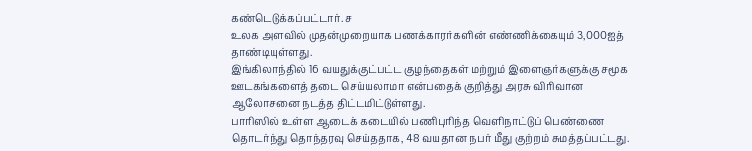கண்டெடுக்கப்பட்டார். ச
உலக அளவில் முதன்முறையாக பணக்காரர்களின் எண்ணிக்கையும் 3,000ஐத் தாண்டியுள்ளது.
இங்கிலாந்தில் 16 வயதுக்குட்பட்ட குழந்தைகள் மற்றும் இளைஞர்களுக்கு சமூக ஊடகங்களைத் தடை செய்யலாமா என்பதைக் குறித்து அரசு விரிவான ஆலோசனை நடத்த திட்டமிட்டுள்ளது.
பாரிஸில் உள்ள ஆடைக் கடையில் பணிபுரிந்த வெளிநாட்டுப் பெண்ணை தொடர்ந்து தொந்தரவு செய்ததாக, 48 வயதான நபர் மீது குற்றம் சுமத்தப்பட்டது.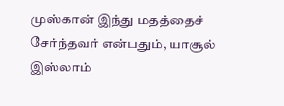முஸ்கான் இந்து மதத்தைச் சேர்ந்தவர் என்பதும், யாசூல் இஸ்லாம்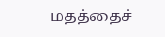மதத்தைச்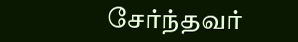சேர்ந்தவர்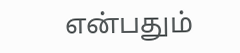என்பதும்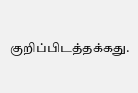குறிப்பிடத்தக்கது.